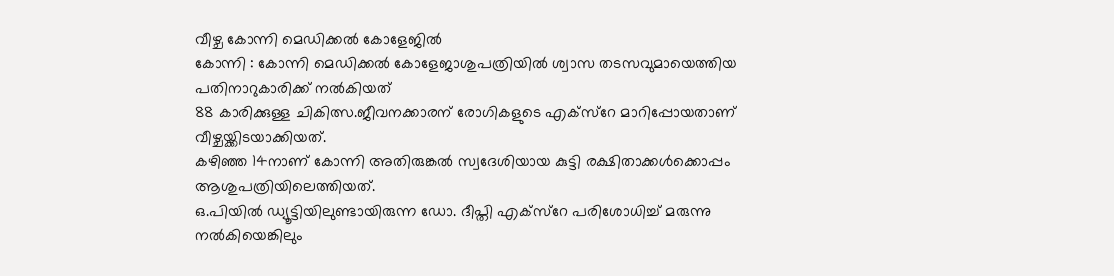വീഴ്ച കോന്നി മെഡിക്കൽ കോളേജിൽ
കോന്നി : കോന്നി മെഡിക്കൽ കോളേജാശുപത്രിയിൽ ശ്വാസ തടസവുമായെത്തിയ പതിനാറുകാരിക്ക് നൽകിയത്
88 കാരിക്കുള്ള ചികിത്സ.ജീവനക്കാരന് രോഗികളുടെ എക്സ്റേ മാറിപ്പോയതാണ് വീഴ്ചയ്ക്കിടയാക്കിയത്.
കഴിഞ്ഞ 14നാണ് കോന്നി അതിരുങ്കൽ സ്വദേശിയായ കുട്ടി രക്ഷിതാക്കൾക്കൊപ്പം ആശുപത്രിയിലെത്തിയത്.
ഒ.പിയിൽ ഡ്യൂട്ടിയിലുണ്ടായിരുന്ന ഡോ. ദീപ്തി എക്സ്റേ പരിശോധിച്ച് മരുന്നു നൽകിയെങ്കിലും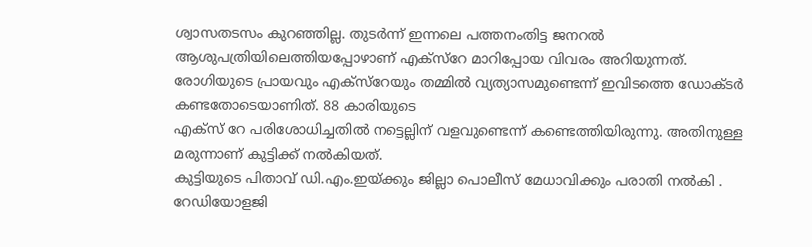ശ്വാസതടസം കുറഞ്ഞില്ല. തുടർന്ന് ഇന്നലെ പത്തനംതിട്ട ജനറൽ ആശുപത്രിയിലെത്തിയപ്പോഴാണ് എക്സ്റേ മാറിപ്പോയ വിവരം അറിയുന്നത്. രോഗിയുടെ പ്രായവും എക്സ്റേയും തമ്മിൽ വ്യത്യാസമുണ്ടെന്ന് ഇവിടത്തെ ഡോക്ടർ കണ്ടതോടെയാണിത്. 88 കാരിയുടെ
എക്സ് റേ പരിശോധിച്ചതിൽ നട്ടെല്ലിന് വളവുണ്ടെന്ന് കണ്ടെത്തിയിരുന്നു. അതിനുള്ള മരുന്നാണ് കുട്ടിക്ക് നൽകിയത്.
കുട്ടിയുടെ പിതാവ് ഡി.എം.ഇയ്ക്കും ജില്ലാ പൊലീസ് മേധാവിക്കും പരാതി നൽകി . റേഡിയോളജി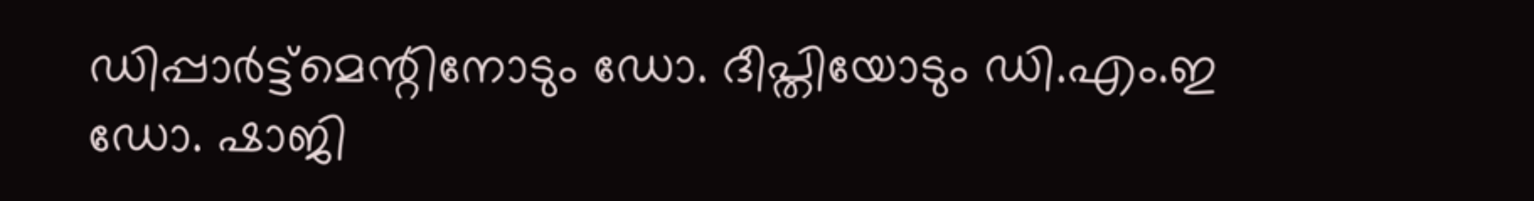ഡിപ്പാർട്ട്മെന്റിനോടും ഡോ. ദീപ്തിയോടും ഡി.എം.ഇ ഡോ. ഷാജി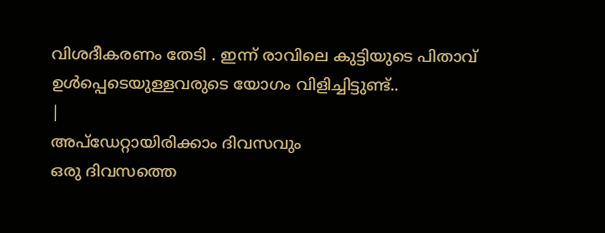വിശദീകരണം തേടി . ഇന്ന് രാവിലെ കുട്ടിയുടെ പിതാവ് ഉൾപ്പെടെയുള്ളവരുടെ യോഗം വിളിച്ചിട്ടുണ്ട്..
|
അപ്ഡേറ്റായിരിക്കാം ദിവസവും
ഒരു ദിവസത്തെ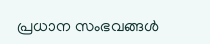പ്രധാന സംഭവങ്ങൾ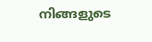നിങ്ങളുടെ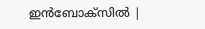ഇൻബോക്സിൽ |